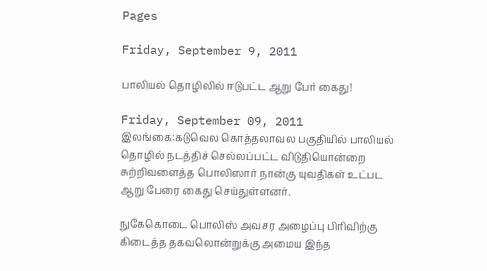Pages

Friday, September 9, 2011

பாலியல் தொழிலில் ஈடுபட்ட ஆறு பேர் கைது!

Friday, September 09, 2011
இலங்கை:கடுவெல கொத்தலாவல பகுதியில் பாலியல் தொழில் நடத்திச் செல்லப்பட்ட விடுதியொன்றை சுற்றிவளைத்த பொலிஸார் நான்கு யுவதிகள் உட்பட ஆறு பேரை கைது செய்துள்ளனர்.

நுகேகொடை பொலிஸ் அவசர அழைப்பு பிரிவிற்கு கிடைத்த தகவலொன்றுக்கு அமைய இந்த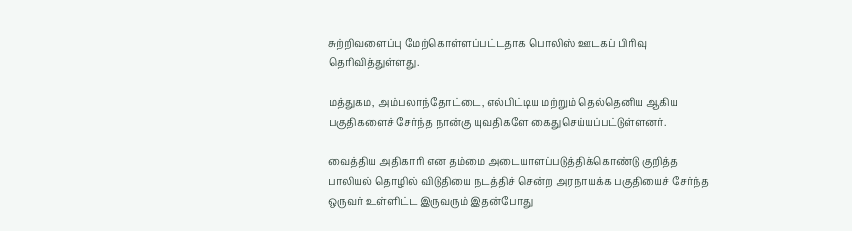சுற்றிவளைப்பு மேற்கொள்ளப்பட்டதாக பொலிஸ் ஊடகப் பிரிவு தெரிவித்துள்ளது.

மத்துகம, அம்பலாந்தோட்டை, எல்பிட்டிய மற்றும் தெல்தெனிய ஆகிய பகுதிகளைச் சேர்ந்த நான்கு யுவதிகளே கைதுசெய்யப்பட்டுள்ளனர்.

வைத்திய அதிகாரி என தம்மை அடையாளப்படுத்திக்கொண்டு குறித்த பாலியல் தொழில் விடுதியை நடத்திச் சென்ற அரநாயக்க பகுதியைச் சேர்ந்த ஒருவர் உள்ளிட்ட இருவரும் இதன்போது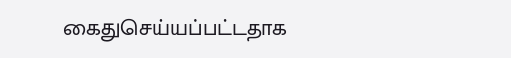கைதுசெய்யப்பட்டதாக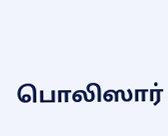பொலிஸார்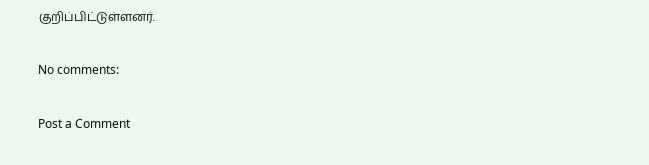குறிப்பிட்டுள்ளனர்.

No comments:

Post a Comment